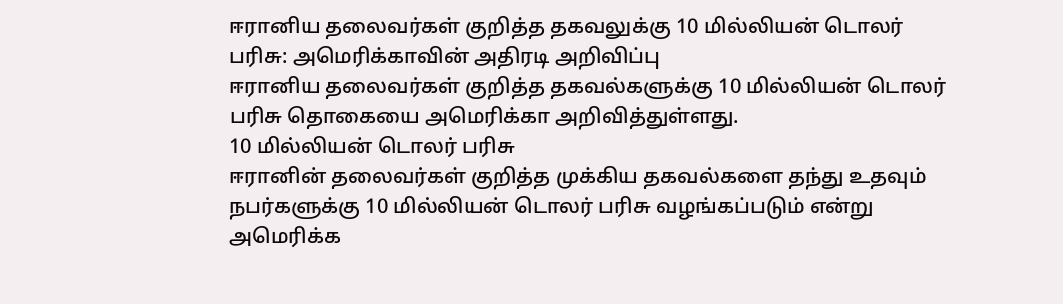ஈரானிய தலைவர்கள் குறித்த தகவலுக்கு 10 மில்லியன் டொலர் பரிசு: அமெரிக்காவின் அதிரடி அறிவிப்பு
ஈரானிய தலைவர்கள் குறித்த தகவல்களுக்கு 10 மில்லியன் டொலர் பரிசு தொகையை அமெரிக்கா அறிவித்துள்ளது.
10 மில்லியன் டொலர் பரிசு
ஈரானின் தலைவர்கள் குறித்த முக்கிய தகவல்களை தந்து உதவும் நபர்களுக்கு 10 மில்லியன் டொலர் பரிசு வழங்கப்படும் என்று அமெரிக்க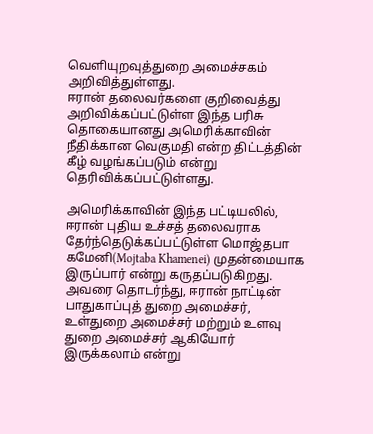வெளியுறவுத்துறை அமைச்சகம் அறிவித்துள்ளது.
ஈரான் தலைவர்களை குறிவைத்து அறிவிக்கப்பட்டுள்ள இந்த பரிசு தொகையானது அமெரிக்காவின் நீதிக்கான வெகுமதி என்ற திட்டத்தின் கீழ் வழங்கப்படும் என்று தெரிவிக்கப்பட்டுள்ளது.

அமெரிக்காவின் இந்த பட்டியலில், ஈரான் புதிய உச்சத் தலைவராக தேர்ந்தெடுக்கப்பட்டுள்ள மொஜ்தபா கமேனி(Mojtaba Khamenei) முதன்மையாக இருப்பார் என்று கருதப்படுகிறது.
அவரை தொடர்ந்து, ஈரான் நாட்டின் பாதுகாப்புத் துறை அமைச்சர், உள்துறை அமைச்சர் மற்றும் உளவு துறை அமைச்சர் ஆகியோர் இருக்கலாம் என்று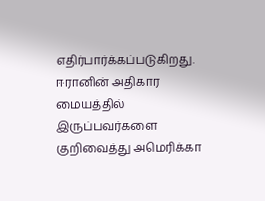எதிர்பார்க்கப்படுகிறது.
ஈரானின் அதிகார மையத்தில் இருப்பவர்களை குறிவைத்து அமெரிக்கா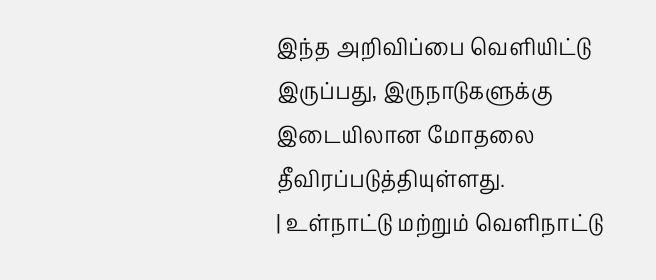இந்த அறிவிப்பை வெளியிட்டு இருப்பது, இருநாடுகளுக்கு இடையிலான மோதலை தீவிரப்படுத்தியுள்ளது.
| உள்நாட்டு மற்றும் வெளிநாட்டு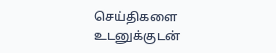செய்திகளை உடனுக்குடன்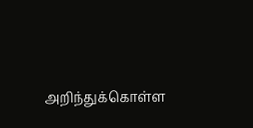அறிந்துக்கொள்ள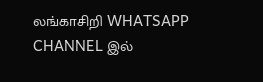லங்காசிறி WHATSAPP CHANNEL இல்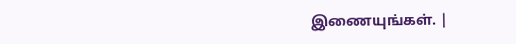இணையுங்கள். |